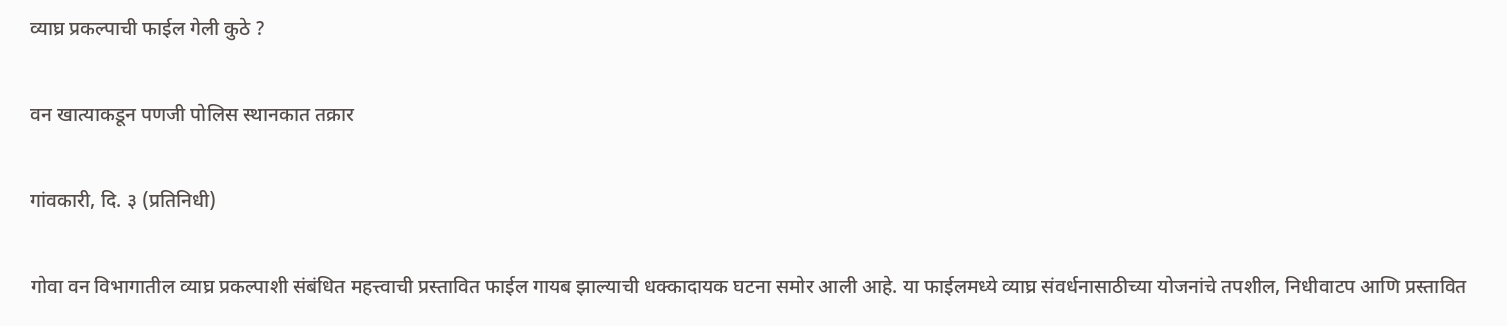व्याघ्र प्रकल्पाची फाईल गेली कुठे ?

वन खात्याकडून पणजी पोलिस स्थानकात तक्रार

गांवकारी, दि. ३ (प्रतिनिधी)

गोवा वन विभागातील व्याघ्र प्रकल्पाशी संबंधित महत्त्वाची प्रस्तावित फाईल गायब झाल्याची धक्कादायक घटना समोर आली आहे. या फाईलमध्ये व्याघ्र संवर्धनासाठीच्या योजनांचे तपशील, निधीवाटप आणि प्रस्तावित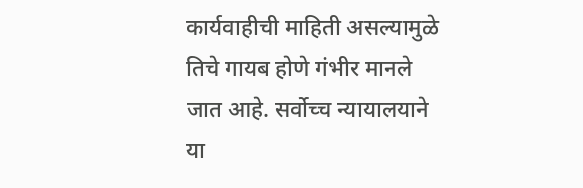कार्यवाहीची माहिती असल्यामुळे तिचे गायब होणे गंभीर मानले जात आहे. सर्वोच्च न्यायालयाने या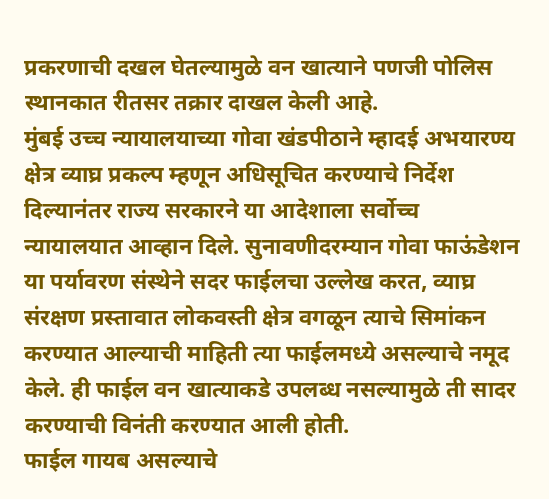प्रकरणाची दखल घेतल्यामुळे वन खात्याने पणजी पोलिस स्थानकात रीतसर तक्रार दाखल केली आहे.
मुंबई उच्च न्यायालयाच्या गोवा खंडपीठाने म्हादई अभयारण्य क्षेत्र व्याघ्र प्रकल्प म्हणून अधिसूचित करण्याचे निर्देश दिल्यानंतर राज्य सरकारने या आदेशाला सर्वोच्च न्यायालयात आव्हान दिले. सुनावणीदरम्यान गोवा फाऊंडेशन या पर्यावरण संस्थेने सदर फाईलचा उल्लेख करत, व्याघ्र संरक्षण प्रस्तावात लोकवस्ती क्षेत्र वगळून त्याचे सिमांकन करण्यात आल्याची माहिती त्या फाईलमध्ये असल्याचे नमूद केले. ही फाईल वन खात्याकडे उपलब्ध नसल्यामुळे ती सादर करण्याची विनंती करण्यात आली होती.
फाईल गायब असल्याचे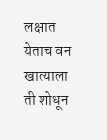लक्षात येताच वन खात्याला ती शोधून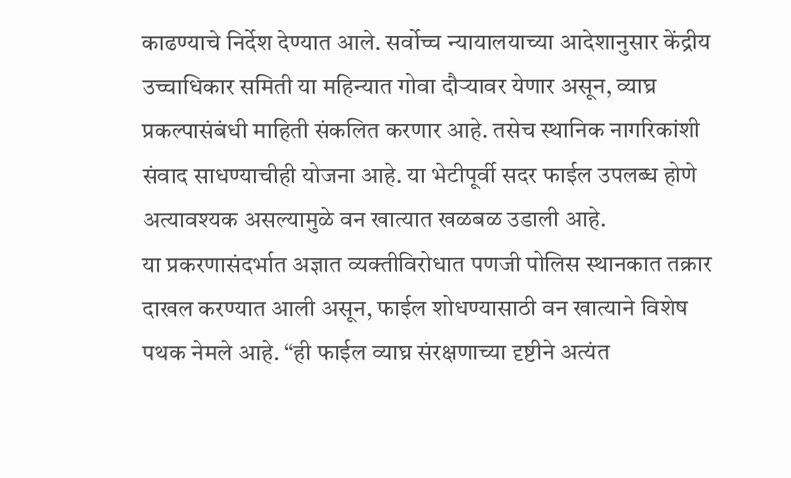काढण्याचे निर्देश देण्यात आले. सर्वोच्च न्यायालयाच्या आदेशानुसार केंद्रीय उच्चाधिकार समिती या महिन्यात गोवा दौऱ्यावर येणार असून, व्याघ्र प्रकल्पासंबंधी माहिती संकलित करणार आहे. तसेच स्थानिक नागरिकांशी संवाद साधण्याचीही योजना आहे. या भेटीपूर्वी सदर फाईल उपलब्ध होणे अत्यावश्यक असल्यामुळे वन खात्यात खळबळ उडाली आहे.
या प्रकरणासंदर्भात अज्ञात व्यक्तीविरोधात पणजी पोलिस स्थानकात तक्रार दाखल करण्यात आली असून, फाईल शोधण्यासाठी वन खात्याने विशेष पथक नेमले आहे. “ही फाईल व्याघ्र संरक्षणाच्या दृष्टीने अत्यंत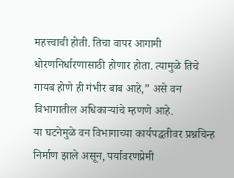महत्त्वाची होती. तिचा वापर आगामी धोरणनिर्धारणासाठी होणार होता. त्यामुळे तिचे गायब होणे ही गंभीर बाब आहे,” असे वन विभागातील अधिकाऱ्यांचे म्हणणे आहे.
या घटनेमुळे वन विभागाच्या कार्यपद्धतीवर प्रश्नचिन्ह निर्माण झाले असून, पर्यावरणप्रेमी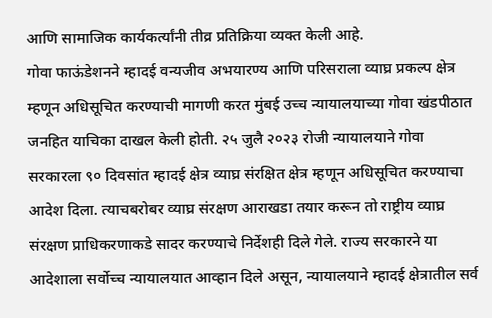आणि सामाजिक कार्यकर्त्यांनी तीव्र प्रतिक्रिया व्यक्त केली आहे.
गोवा फाऊंडेशनने म्हादई वन्यजीव अभयारण्य आणि परिसराला व्याघ्र प्रकल्प क्षेत्र म्हणून अधिसूचित करण्याची मागणी करत मुंबई उच्च न्यायालयाच्या गोवा खंडपीठात जनहित याचिका दाखल केली होती. २५ जुलै २०२३ रोजी न्यायालयाने गोवा सरकारला ९० दिवसांत म्हादई क्षेत्र व्याघ्र संरक्षित क्षेत्र म्हणून अधिसूचित करण्याचा आदेश दिला. त्याचबरोबर व्याघ्र संरक्षण आराखडा तयार करून तो राष्ट्रीय व्याघ्र संरक्षण प्राधिकरणाकडे सादर करण्याचे निर्देशही दिले गेले. राज्य सरकारने या आदेशाला सर्वोच्च न्यायालयात आव्हान दिले असून, न्यायालयाने म्हादई क्षेत्रातील सर्व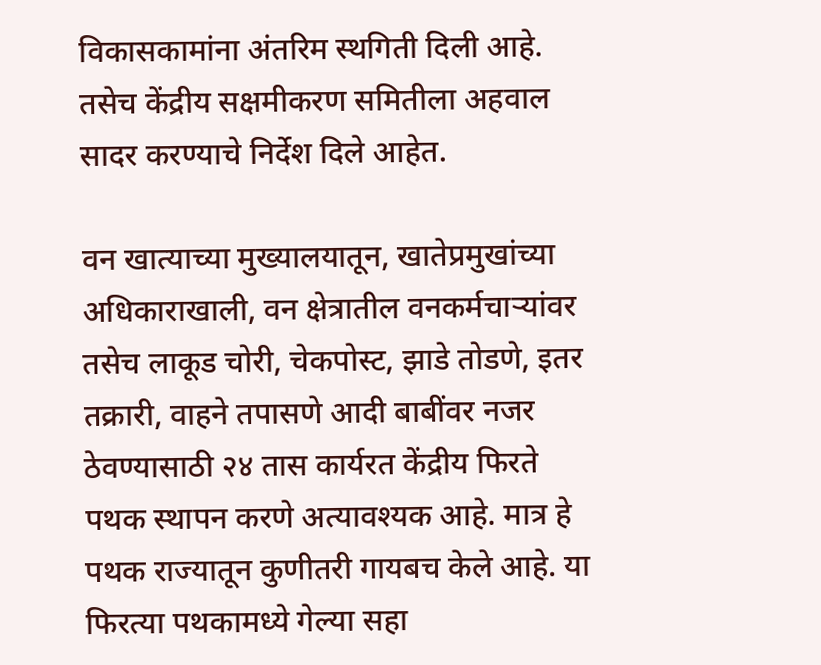विकासकामांना अंतरिम स्थगिती दिली आहे. तसेच केंद्रीय सक्षमीकरण समितीला अहवाल सादर करण्याचे निर्देश दिले आहेत.

वन खात्याच्या मुख्यालयातून, खातेप्रमुखांच्या अधिकाराखाली, वन क्षेत्रातील वनकर्मचाऱ्यांवर तसेच लाकूड चोरी, चेकपोस्ट, झाडे तोडणे, इतर तक्रारी, वाहने तपासणे आदी बाबींवर नजर ठेवण्यासाठी २४ तास कार्यरत केंद्रीय फिरते पथक स्थापन करणे अत्यावश्यक आहे. मात्र हे पथक राज्यातून कुणीतरी गायबच केले आहे. या फिरत्या पथकामध्ये गेल्या सहा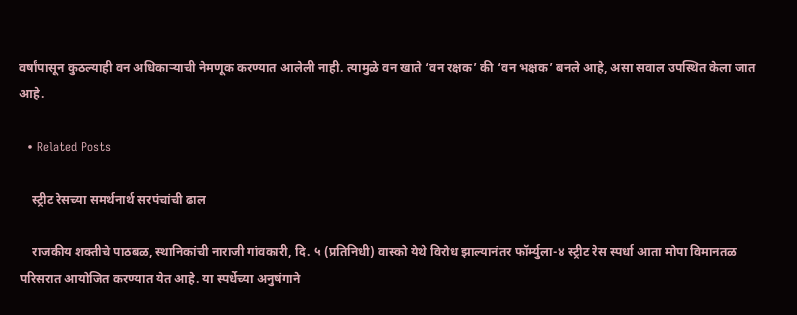वर्षांपासून कुठल्याही वन अधिकाऱ्याची नेमणूक करण्यात आलेली नाही. त्यामुळे वन खाते ‘वन रक्षक’ की ‘वन भक्षक’ बनले आहे, असा सवाल उपस्थित केला जात आहे.

  • Related Posts

    स्ट्रीट रेसच्या समर्थनार्थ सरपंचांची ढाल

    राजकीय शक्तीचे पाठबळ, स्थानिकांची नाराजी गांवकारी, दि. ५ (प्रतिनिधी) वास्को येथे विरोध झाल्यानंतर फॉर्म्युला-४ स्ट्रीट रेस स्पर्धा आता मोपा विमानतळ परिसरात आयोजित करण्यात येत आहे. या स्पर्धेच्या अनुषंगाने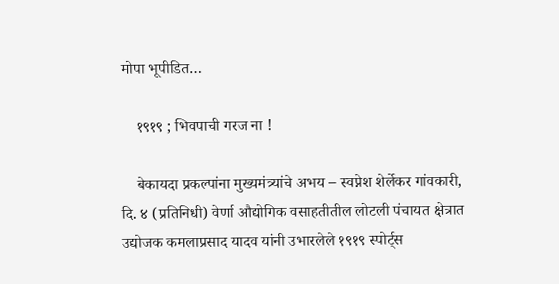मोपा भूपीडित…

    १९१९ ; भिवपाची गरज ना !

    बेकायदा प्रकल्पांना मुख्यमंत्र्यांचे अभय – स्वप्नेश शेर्लेकर गांवकारी, दि. ४ (प्रतिनिधी) वेर्णा औद्योगिक वसाहतीतील लोटली पंचायत क्षेत्रात उद्योजक कमलाप्रसाद यादव यांनी उभारलेले १९१९ स्पोर्ट्स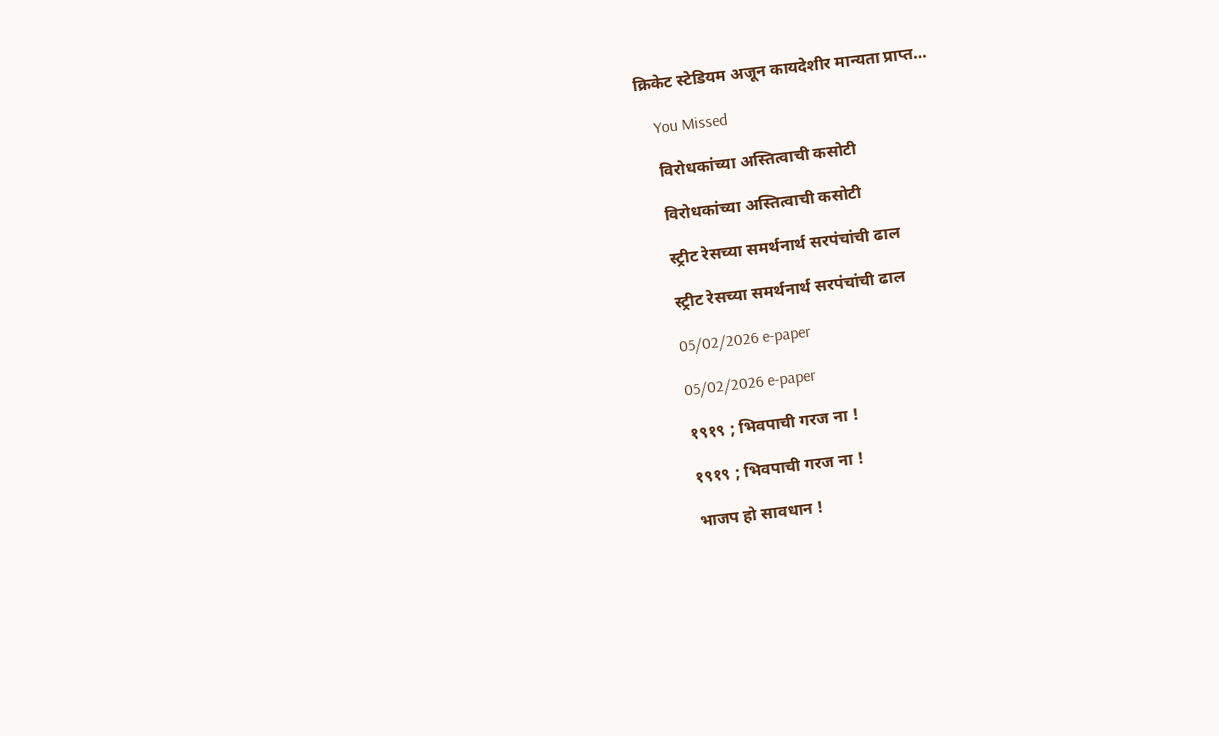क्रिकेट स्टेडियम अजून कायदेशीर मान्यता प्राप्त…

    You Missed

    विरोधकांच्या अस्तित्वाची कसोटी

    विरोधकांच्या अस्तित्वाची कसोटी

    स्ट्रीट रेसच्या समर्थनार्थ सरपंचांची ढाल

    स्ट्रीट रेसच्या समर्थनार्थ सरपंचांची ढाल

    05/02/2026 e-paper

    05/02/2026 e-paper

    १९१९ ; भिवपाची गरज ना !

    १९१९ ; भिवपाची गरज ना !

    भाजप हो सावधान !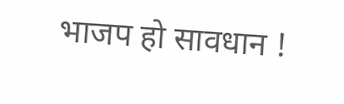भाजप हो सावधान !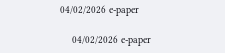04/02/2026 e-paper

    04/02/2026 e-paper